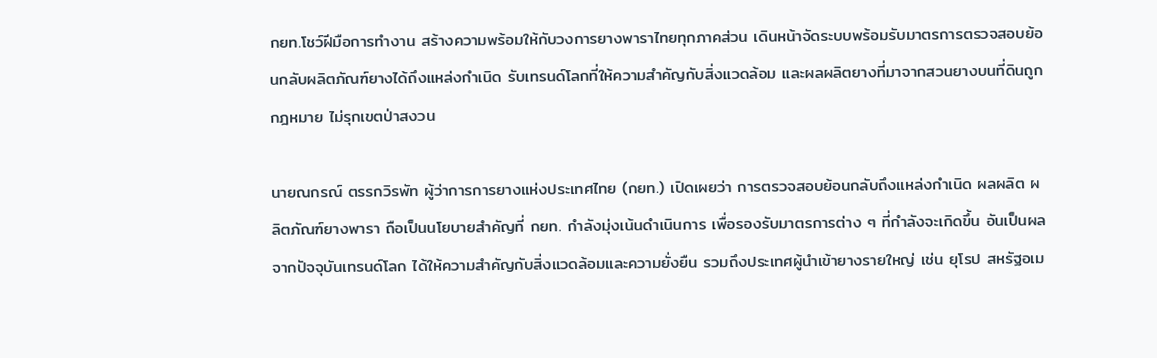กยท.โชว์ฝีมือการทำงาน สร้างความพร้อมให้กับวงการยางพาราไทยทุกภาคส่วน เดินหน้าจัดระบบพร้อมรับมาตรการตรวจสอบย้อนกลับผลิตภัณฑ์ยางได้ถึงแหล่งกำเนิด รับเทรนด์โลกที่ให้ความสำคัญกับสิ่งแวดล้อม และผลผลิตยางที่มาจากสวนยางบนที่ดินถูกกฎหมาย ไม่รุกเขตป่าสงวน

นายณกรณ์ ตรรกวิรพัท ผู้ว่าการการยางแห่งประเทศไทย (กยท.) เปิดเผยว่า การตรวจสอบย้อนกลับถึงแหล่งกำเนิด ผลผลิต ผลิตภัณฑ์ยางพารา ถือเป็นนโยบายสำคัญที่ กยท. กำลังมุ่งเน้นดำเนินการ เพื่อรองรับมาตรการต่าง ๆ ที่กำลังจะเกิดขึ้น อันเป็นผลจากปัจจุบันเทรนด์โลก ได้ให้ความสำคัญกับสิ่งแวดล้อมและความยั่งยืน รวมถึงประเทศผู้นำเข้ายางรายใหญ่ เช่น ยุโรป สหรัฐอเม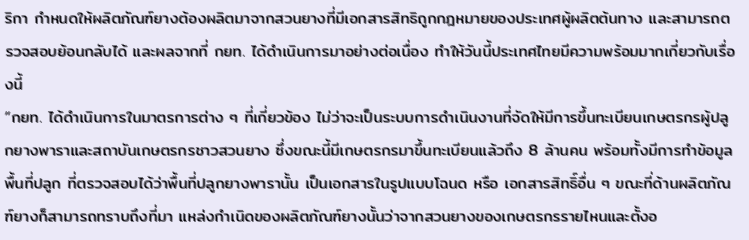ริกา กำหนดให้ผลิตภัณฑ์ยางต้องผลิตมาจากสวนยางที่มีเอกสารสิทธิถูกกฎหมายของประเทศผู้ผลิตต้นทาง และสามารถตรวจสอบย้อนกลับได้ และผลจากที่ กยท. ได้ดำเนินการมาอย่างต่อเนื่อง ทำให้วันนี้ประเทศไทยมีความพร้อมมากเกี่ยวกับเรื่องนี้
“กยท. ได้ดำเนินการในมาตรการต่าง ๆ ที่เกี่ยวข้อง ไม่ว่าจะเป็นระบบการดำเนินงานที่จัดให้มีการขึ้นทะเบียนเกษตรกรผู้ปลูกยางพาราและสถาบันเกษตรกรชาวสวนยาง ซึ่งขณะนี้มีเกษตรกรมาขึ้นทะเบียนแล้วถึง 8 ล้านคน พร้อมทั้งมีการทำข้อมูลพื้นที่ปลูก ที่ตรวจสอบได้ว่าพื้นที่ปลูกยางพารานั้น เป็นเอกสารในรูปแบบโฉนด หรือ เอกสารสิทธิ์อื่น ๆ ขณะที่ด้านผลิตภัณฑ์ยางก็สามารถทราบถึงที่มา แหล่งกำเนิดของผลิตภัณฑ์ยางนั้นว่าจากสวนยางของเกษตรกรรายไหนและตั้งอ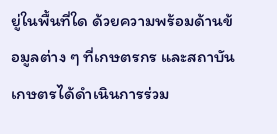ยู่ในพื้นที่ใด ด้วยความพร้อมด้านข้อมูลต่าง ๆ ที่เกษตรกร และสถาบันเกษตรได้ดำเนินการร่วม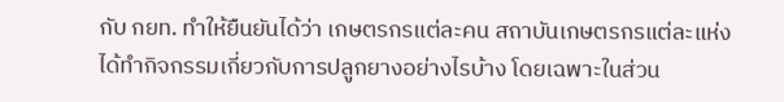กับ กยท. ทำให้ยืนยันได้ว่า เกษตรกรแต่ละคน สถาบันเกษตรกรแต่ละแห่ง ได้ทำกิจกรรมเกี่ยวกับการปลูกยางอย่างไรบ้าง โดยเฉพาะในส่วน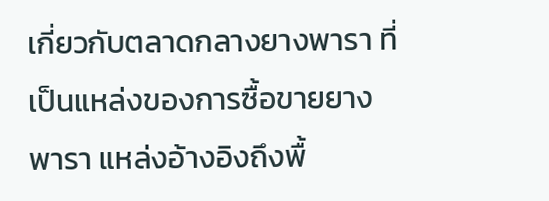เกี่ยวกับตลาดกลางยางพารา ที่เป็นแหล่งของการซื้อขายยางพารา แหล่งอ้างอิงถึงพื้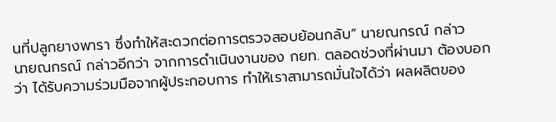นที่ปลูกยางพารา ซึ่งทำให้สะดวกต่อการตรวจสอบย้อนกลับ” นายณกรณ์ กล่าว
นายณกรณ์ กล่าวอีกว่า จากการดำเนินงานของ กยท. ตลอดช่วงที่ผ่านมา ต้องบอกว่า ได้รับความร่วมมือจากผู้ประกอบการ ทำให้เราสามารถมั่นใจได้ว่า ผลผลิตของ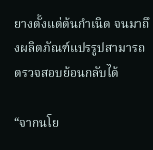ยางตั้งแต่ต้นกำเนิด จนมาถึงผลิตภัณฑ์แปรรูปสามารถตรวจสอบย้อนกลับได้

“จากนโย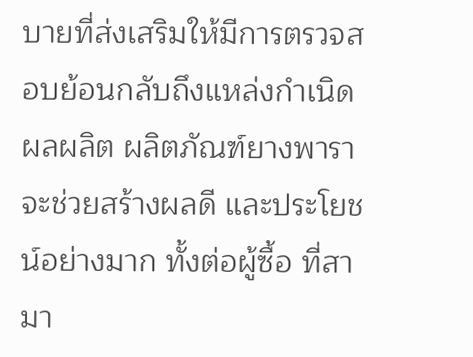บายที่ส่งเสริมให้มีการตรวจสอบย้อนกลับถึงแหล่งกำเนิด ผลผลิต ผลิตภัณฑ์ยางพารา จะช่วยสร้างผลดี และประโยชน์อย่างมาก ทั้งต่อผู้ซื้อ ที่สามา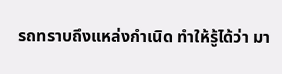รถทราบถึงแหล่งกำเนิด ทำให้รู้ได้ว่า มา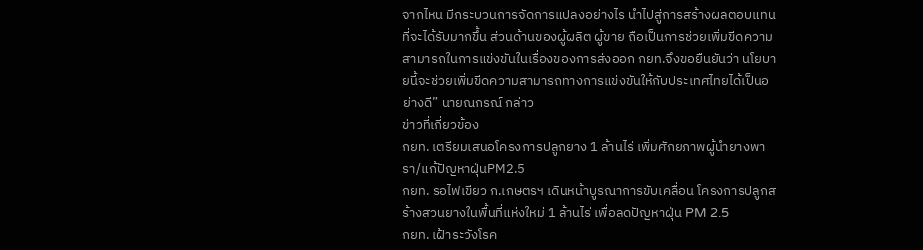จากไหน มีกระบวนการจัดการแปลงอย่างไร นำไปสู่การสร้างผลตอบแทนที่จะได้รับมากขึ้น ส่วนด้านของผู้ผลิต ผู้ขาย ถือเป็นการช่วยเพิ่มขีดความสามารถในการแข่งขันในเรื่องของการส่งออก กยท.จึงขอยืนยันว่า นโยบายนี้จะช่วยเพิ่มขีดความสามารถทางการแข่งขันให้กับประเทศไทยได้เป็นอย่างดี” นายณกรณ์ กล่าว
ข่าวที่เกี่ยวข้อง
กยท. เตรียมเสนอโครงการปลูกยาง 1 ล้านไร่ เพิ่มศักยภาพผู้นำยางพารา/แก้ปัญหาฝุ่นPM2.5
กยท. รอไฟเขียว ก.เกษตรฯ เดินหน้าบูรณาการขับเคลื่อน โครงการปลูกสร้างสวนยางในพื้นที่แห่งใหม่ 1 ล้านไร่ เพื่อลดปัญหาฝุ่น PM 2.5
กยท. เฝ้าระวังโรค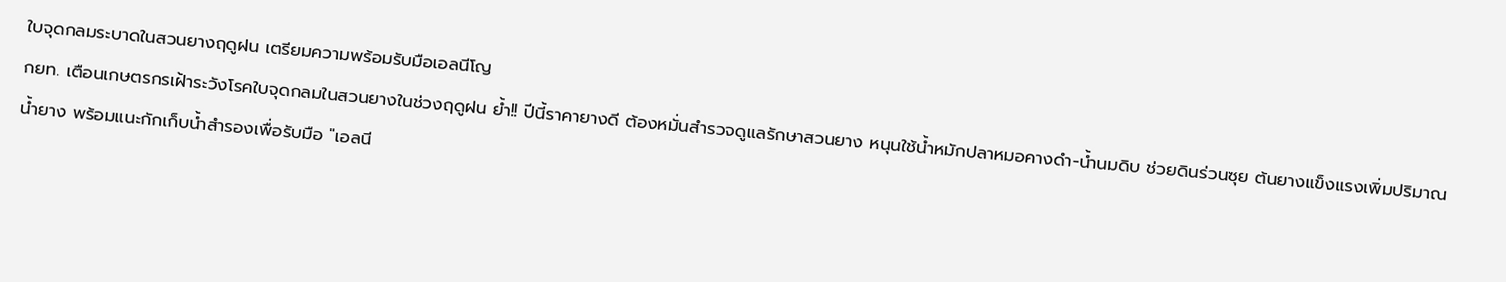ใบจุดกลมระบาดในสวนยางฤดูฝน เตรียมความพร้อมรับมือเอลนีโญ
กยท. เตือนเกษตรกรเฝ้าระวังโรคใบจุดกลมในสวนยางในช่วงฤดูฝน ย้ำ!! ปีนี้ราคายางดี ต้องหมั่นสำรวจดูแลรักษาสวนยาง หนุนใช้น้ำหมักปลาหมอคางดำ-น้ำนมดิบ ช่วยดินร่วนซุย ต้นยางแข็งแรงเพิ่มปริมาณน้ำยาง พร้อมแนะกักเก็บน้ำสำรองเพื่อรับมือ "เอลนี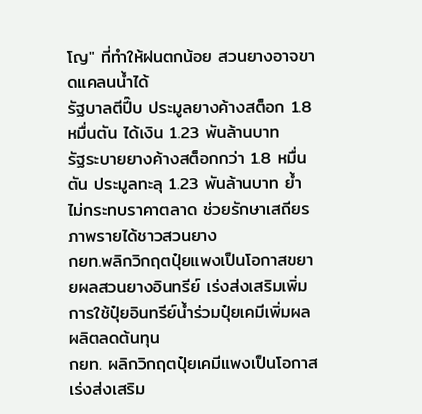โญ" ที่ทำให้ฝนตกน้อย สวนยางอาจขาดแคลนน้ำได้
รัฐบาลตีปี๊บ ประมูลยางค้างสต็อก 1.8 หมื่นตัน ได้เงิน 1.23 พันล้านบาท
รัฐระบายยางค้างสต็อกกว่า 1.8 หมื่นตัน ประมูลทะลุ 1.23 พันล้านบาท ย้ำไม่กระทบราคาตลาด ช่วยรักษาเสถียรภาพรายได้ชาวสวนยาง
กยท.พลิกวิกฤตปุ๋ยแพงเป็นโอกาสขยายผลสวนยางอินทรีย์ เร่งส่งเสริมเพิ่มการใช้ปุ๋ยอินทรีย์น้ำร่วมปุ๋ยเคมีเพิ่มผลผลิตลดต้นทุน
กยท. ผลิกวิกฤตปุ๋ยเคมีแพงเป็นโอกาส เร่งส่งเสริม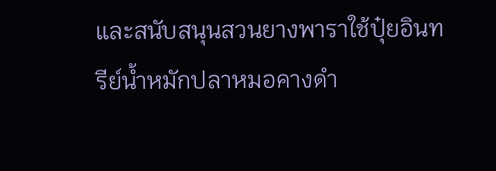และสนับสนุนสวนยางพาราใช้ปุ๋ยอินทรีย์น้ำหมักปลาหมอคางดำ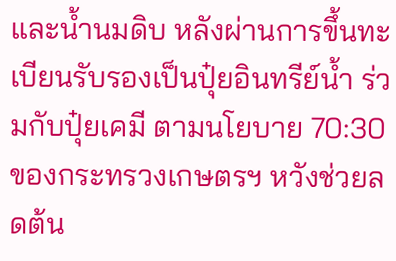และน้ำนมดิบ หลังผ่านการขึ้นทะเบียนรับรองเป็นปุ๋ยอินทรีย์น้ำ ร่วมกับปุ๋ยเคมี ตามนโยบาย 70:30 ของกระทรวงเกษตรฯ หวังช่วยลดต้น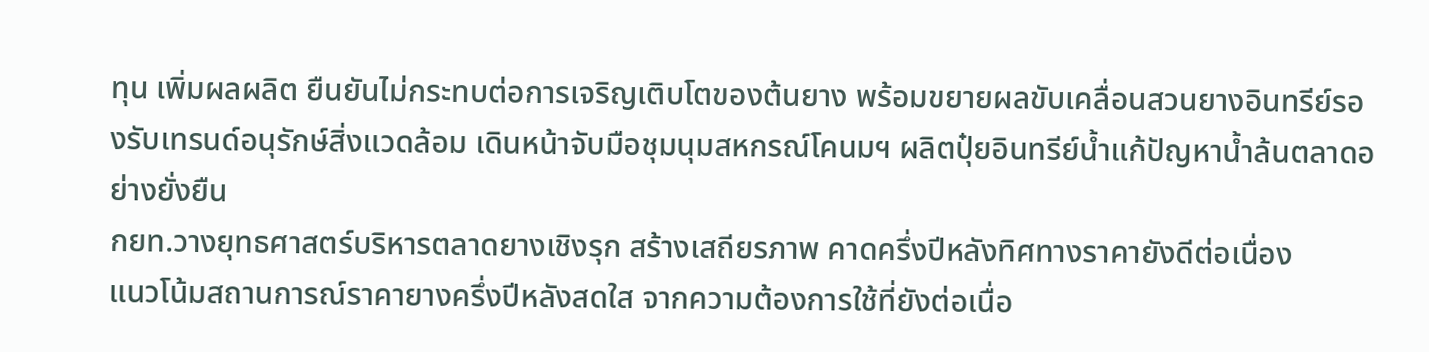ทุน เพิ่มผลผลิต ยืนยันไม่กระทบต่อการเจริญเติบโตของต้นยาง พร้อมขยายผลขับเคลื่อนสวนยางอินทรีย์รองรับเทรนด์อนุรักษ์สิ่งแวดล้อม เดินหน้าจับมือชุมนุมสหกรณ์โคนมฯ ผลิตปุ๋ยอินทรีย์น้ำแก้ปัญหาน้ำล้นตลาดอย่างยั่งยืน
กยท.วางยุทธศาสตร์บริหารตลาดยางเชิงรุก สร้างเสถียรภาพ คาดครึ่งปีหลังทิศทางราคายังดีต่อเนื่อง
แนวโน้มสถานการณ์ราคายางครึ่งปีหลังสดใส จากความต้องการใช้ที่ยังต่อเนื่อ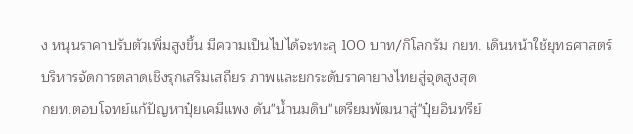ง หนุนราคาปรับตัวเพิ่มสูงขึ้น มีความเป็นไปได้จะทะลุ 100 บาท/กิโลกรัม กยท. เดินหน้าใช้ยุทธศาสตร์บริหารจัดการตลาดเชิงรุกเสริมเสถียร ภาพและยกระดับราคายางไทยสู่จุดสูงสุด
กยท.ตอบโจทย์แก้ปัญหาปุ๋ยเคมีแพง ดัน"น้ำนมดิบ"เตรียมพัฒนาสู่"ปุ๋ยอินทรีย์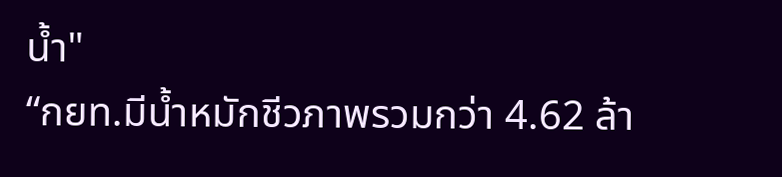น้ำ"
“กยท.มีน้ำหมักชีวภาพรวมกว่า 4.62 ล้า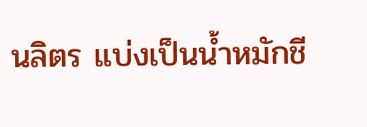นลิตร แบ่งเป็นน้ำหมักชี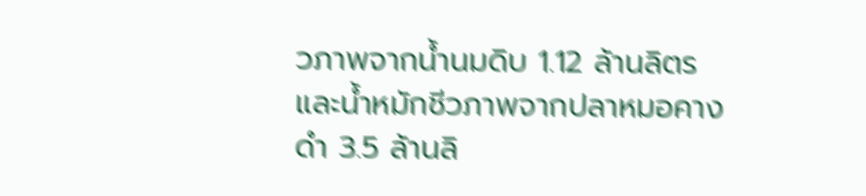วภาพจากน้ำนมดิบ 1.12 ล้านลิตร และน้ำหมักชีวภาพจากปลาหมอคางดำ 3.5 ล้านลิ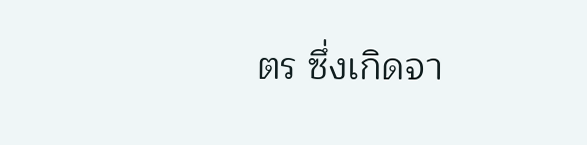ตร ซึ่งเกิดจา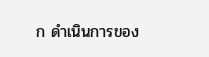ก ดำเนินการของ